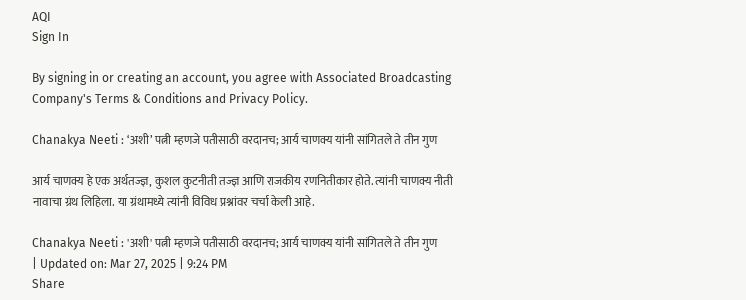AQI
Sign In

By signing in or creating an account, you agree with Associated Broadcasting Company's Terms & Conditions and Privacy Policy.

Chanakya Neeti : ‘अशी’ पत्नी म्हणजे पतीसाठी वरदानच; आर्य चाणक्य यांनी सांगितले ते तीन गुण

आर्य चाणक्य हे एक अर्थतज्ज्ञ, कुशल कुटनीती तज्ज्ञ आणि राजकीय रणनितीकार होते. त्यांनी चाणक्य नीती नावाचा ग्रंथ लिहिला. या ग्रंथामध्ये त्यांनी विविध प्रश्नांवर चर्चा केली आहे.

Chanakya Neeti : 'अशी' पत्नी म्हणजे पतीसाठी वरदानच; आर्य चाणक्य यांनी सांगितले ते तीन गुण
| Updated on: Mar 27, 2025 | 9:24 PM
Share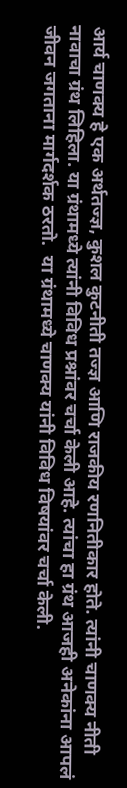आर्य चाणक्य हे एक अर्थतज्ज्ञ, कुशल कुटनीती तज्ज्ञ आणि राजकीय रणनितीकार होते. त्यांनी चाणक्य नीती नावाचा ग्रंथ लिहिला. या ग्रंथामध्ये त्यांनी विविध प्रश्नांवर चर्चा केली आहे. त्यांचा हा ग्रंथ आजही अनेकांना आपलं जीवन जगताना मार्गदर्शक ठरतो.  या ग्रंथामध्ये चाणक्य यांनी विविध विषयांवर चर्चा केली.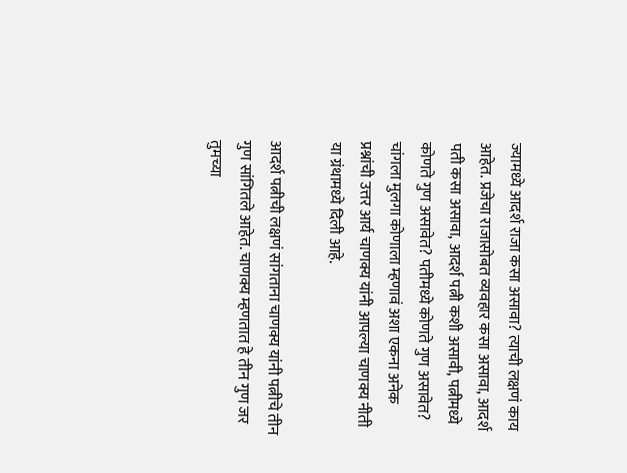ज्यामध्ये आदर्श राजा कसा असावा? त्याची लक्षणं काय आहेत. प्रजेचा राजासोबत व्यवहार कसा असावा, आदर्श पती कसा असावा, आदर्श पत्नी कशी असावी, पत्नीमध्ये कोणते गुण असावेत? पतीमध्ये कोणते गुण असावेत? चांगला मुलगा कोणाला म्हणावं अशा एकना अनेक प्रश्नांची उत्तर आर्य चाणक्य यांनी आपल्या चाणक्य नीती या ग्रंथामध्ये दिली आहे.

आदर्श पत्नीची लक्षणं सांगताना चाणक्य यांनी पत्नीचे तीन गुण सांगितले आहेत. चाणक्य म्हणतात हे तीन गुण जर तुमच्या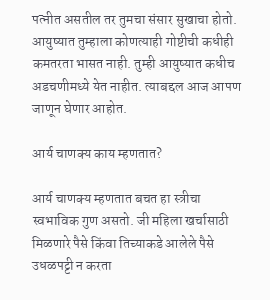पत्नीत असतील तर तुमचा संसार सुखाचा होतो. आयुष्यात तुम्हाला कोणत्याही गोष्टीची कधीही कमतरता भासत नाही. तुम्ही आयुष्यात कधीच अडचणीमध्ये येत नाहीत. त्याबद्दल आज आपण जाणून घेणार आहोत.

आर्य चाणक्य काय म्हणतात?

आर्य चाणक्य म्हणतात बचत हा स्त्रीचा स्वभाविक गुण असतो. जी महिला खर्चासाठी मिळणारे पैसे किंवा तिच्याकडे आलेले पैसे उधळपट्टी न करता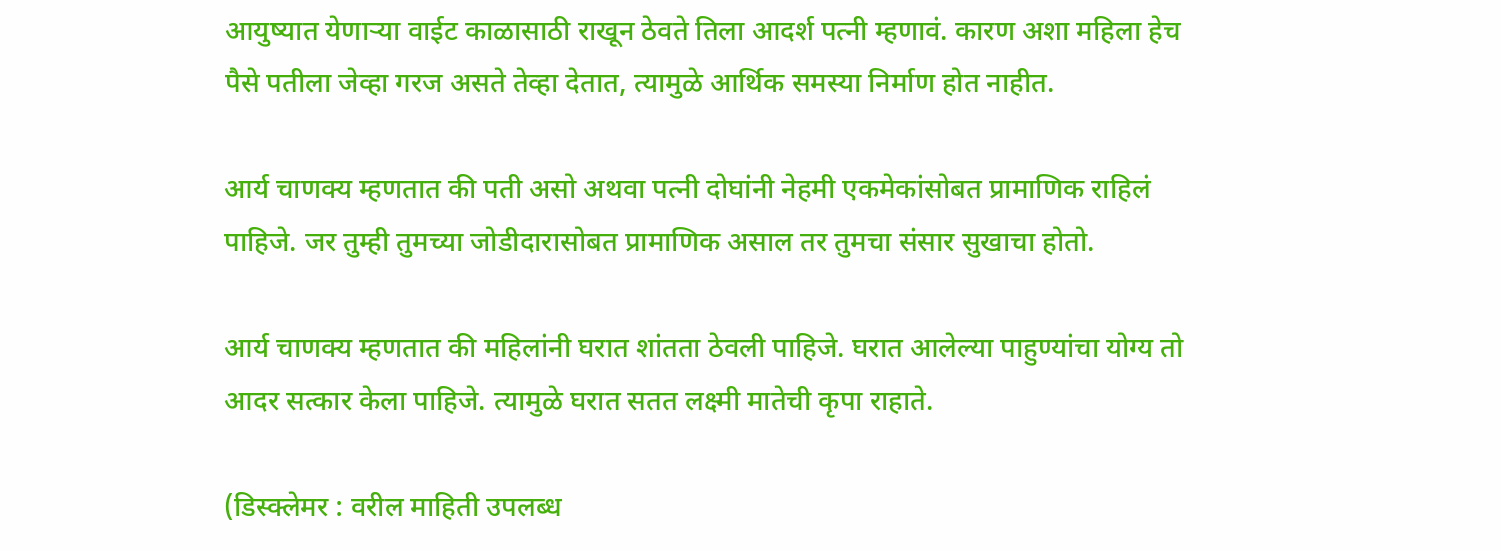आयुष्यात येणाऱ्या वाईट काळासाठी राखून ठेवते तिला आदर्श पत्नी म्हणावं. कारण अशा महिला हेच पैसे पतीला जेव्हा गरज असते तेव्हा देतात, त्यामुळे आर्थिक समस्या निर्माण होत नाहीत.

आर्य चाणक्य म्हणतात की पती असो अथवा पत्नी दोघांनी नेहमी एकमेकांसोबत प्रामाणिक राहिलं पाहिजे. जर तुम्ही तुमच्या जोडीदारासोबत प्रामाणिक असाल तर तुमचा संसार सुखाचा होतो.

आर्य चाणक्य म्हणतात की महिलांनी घरात शांतता ठेवली पाहिजे. घरात आलेल्या पाहुण्यांचा योग्य तो आदर सत्कार केला पाहिजे. त्यामुळे घरात सतत लक्ष्मी मातेची कृपा राहाते.

(डिस्क्लेमर : वरील माहिती उपलब्ध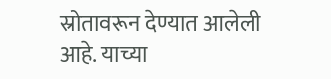स्रोतावरून देण्यात आलेली आहे. याच्या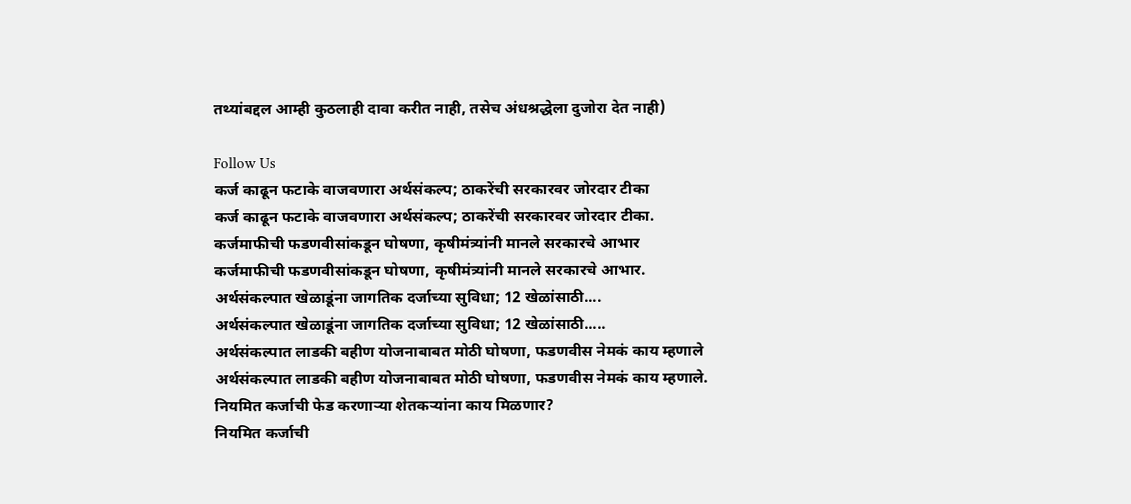तथ्यांबद्दल आम्ही कुठलाही दावा करीत नाही, तसेच अंधश्रद्धेला दुजोरा देत नाही)

Follow Us
कर्ज काढून फटाके वाजवणारा अर्थसंकल्प; ठाकरेंची सरकारवर जोरदार टीका
कर्ज काढून फटाके वाजवणारा अर्थसंकल्प; ठाकरेंची सरकारवर जोरदार टीका.
कर्जमाफीची फडणवीसांकडून घोषणा, कृषीमंत्र्यांनी मानले सरकारचे आभार
कर्जमाफीची फडणवीसांकडून घोषणा, कृषीमंत्र्यांनी मानले सरकारचे आभार.
अर्थसंकल्पात खेळाडूंना जागतिक दर्जाच्या सुविधा; 12 खेळांसाठी....
अर्थसंकल्पात खेळाडूंना जागतिक दर्जाच्या सुविधा; 12 खेळांसाठी.....
अर्थसंकल्पात लाडकी बहीण योजनाबाबत मोठी घोषणा, फडणवीस नेमकं काय म्हणाले
अर्थसंकल्पात लाडकी बहीण योजनाबाबत मोठी घोषणा, फडणवीस नेमकं काय म्हणाले.
नियमित कर्जाची फेड करणाऱ्या शेतकऱ्यांना काय मिळणार?
नियमित कर्जाची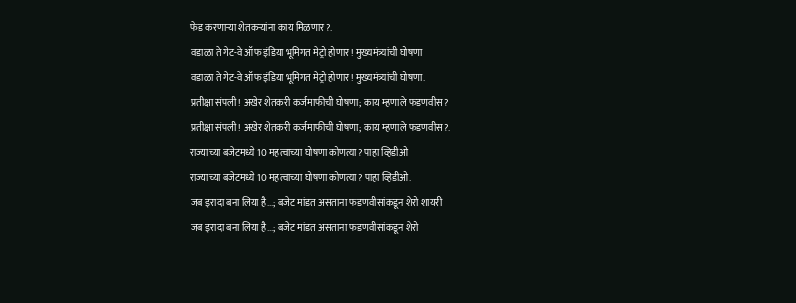फेड करणाऱ्या शेतकऱ्यांना काय मिळणार?.
वडाळा ते गेट-वे ऑफ इंडिया भूमिगत मेट्रो होणार! मुख्यमंत्र्यांची घोषणा
वडाळा ते गेट-वे ऑफ इंडिया भूमिगत मेट्रो होणार! मुख्यमंत्र्यांची घोषणा.
प्रतीक्षा संपली! अखेर शेतकरी कर्जमाफीची घोषणा; काय म्हणाले फडणवीस?
प्रतीक्षा संपली! अखेर शेतकरी कर्जमाफीची घोषणा; काय म्हणाले फडणवीस?.
राज्याच्या बजेटमध्ये 10 महत्वाच्या घोषणा कोणत्या? पाहा व्हिडीओ
राज्याच्या बजेटमध्ये 10 महत्वाच्या घोषणा कोणत्या? पाहा व्हिडीओ.
जब इरादा बना लिया है...; बजेट मांडत असताना फडणवीसांकडून शेरो शायरी
जब इरादा बना लिया है...; बजेट मांडत असताना फडणवीसांकडून शेरो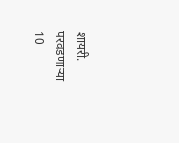शायरी.
परवडणाऱ्या 10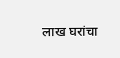लाख घरांचा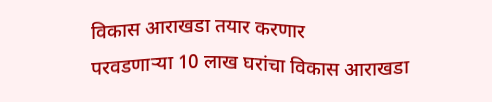विकास आराखडा तयार करणार
परवडणाऱ्या 10 लाख घरांचा विकास आराखडा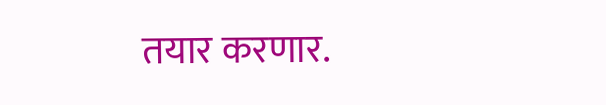तयार करणार.